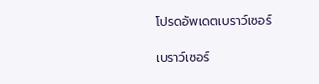โปรดอัพเดตเบราว์เซอร์

เบราว์เซอร์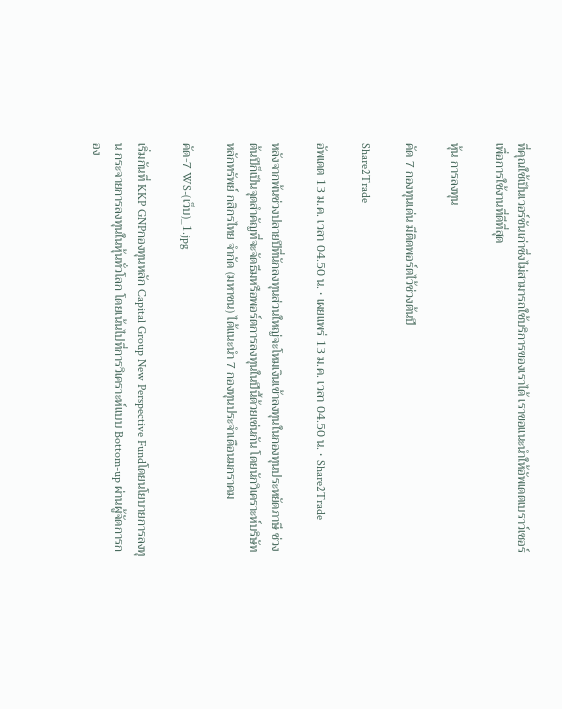ที่คุณใช้เป็นเวอร์ชันเก่าซึ่งไม่สามารถใช้บริการของเราได้ เราขอแนะนำให้อัพเดตเบราว์เซอร์เพื่อการใช้งานที่ดีที่สุด

หุ้น การลงทุน

คัด 7 กองทุนเด่น มีติดพอร์ตไว้ช่วงต้นปี

Share2Trade

อัพเดต 13 ม.ค. เวลา 04.50 น. • เผยแพร่ 13 ม.ค. เวลา 04.50 น. • Share2Trade

หลังจากพ้นช่วงปลายปีที่นักลงทุนส่วนใหญ่จะโหมเงินเข้าลงทุนในกองทุนประหยัดภาษี ช่วงต้นปีก็เป็นจุดสำคัญที่จะจัดธีมหรือพอร์ตการลงทุนในปีนี้ด้วยเช่นกัน โดยนักวิเคราะห์บริษัทหลักทรัพย์ กสิกรไทย จำกัด (มหาชน) ได้แนะนำ 7 กองทุนประจำเดือนมกราคม

คัด-7 WS-(เว็บ)_1.jpg

เริ่มกันที่ KKP GNPกองทุนหลัก Capital Group New Perspective Fundโดยนโยบายการลงทุน กระจายการลงทุนในหุ้นทั่วโลก โดยเน้นไปที่การวิเคราะห์แบบ Bottom-up ผ่านผู้จัดการกอง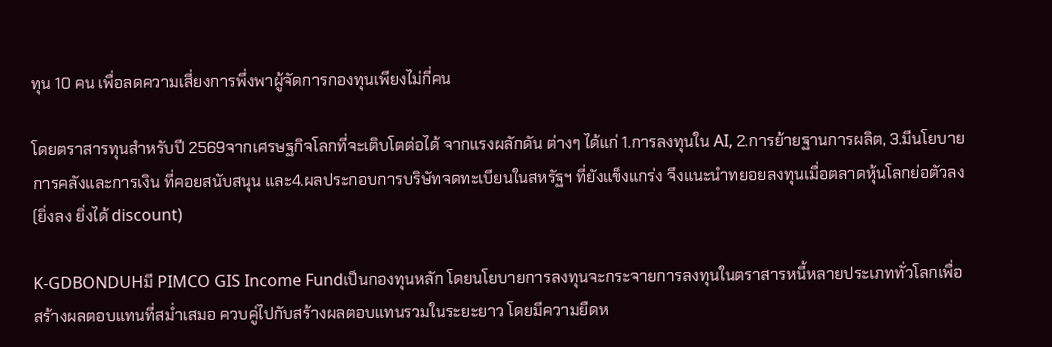ทุน 10 คน เพื่อลดความเสี่ยงการพึ่งพาผู้จัดการกองทุนเพียงไม่กี่คน

โดยตราสารทุนสำหรับปี 2569จากเศรษฐกิจโลกที่จะเติบโตต่อได้ จากแรงผลักดัน ต่างๆ ได้แก่ 1.การลงทุนใน AI, 2.การย้ายฐานการผลิต, 3.มีนโยบายการคลังและการเงิน ที่คอยสนับสนุน และ4.ผลประกอบการบริษัทจดทะเบียนในสหรัฐฯ ที่ยังแข็งแกร่ง จึงแนะนำทยอยลงทุนเมื่อตลาดหุ้นโลกย่อตัวลง (ยิ่งลง ยิ่งได้ discount)

K-GDBONDUHมี PIMCO GIS Income Fundเป็นกองทุนหลัก โดยนโยบายการลงทุนจะกระจายการลงทุนในตราสารหนี้หลายประเภททั่วโลกเพื่อสร้างผลตอบแทนที่สม่ำเสมอ ควบคู่ไปกับสร้างผลตอบแทนรวมในระยะยาว โดยมีความยืดห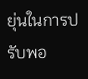ยุ่นในการปรับพอ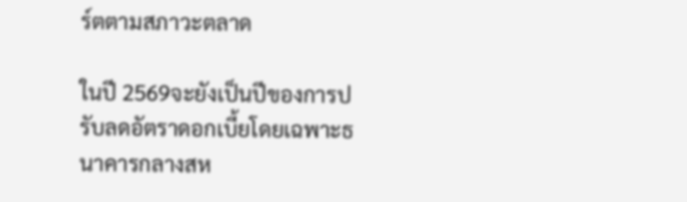ร์ตตามสภาวะตลาด

ในปี 2569จะยังเป็นปีของการปรับลดอัตราดอกเบี้ยโดยเฉพาะธนาคารกลางสห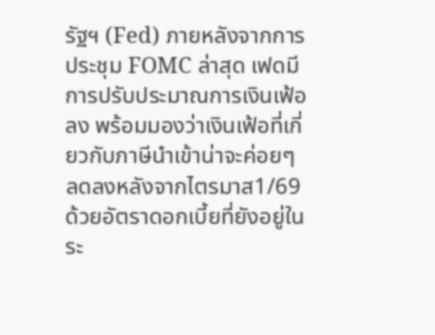รัฐฯ (Fed) ภายหลังจากการประชุม FOMC ล่าสุด เฟดมีการปรับประมาณการเงินเฟ้อลง พร้อมมองว่าเงินเฟ้อที่เกี่ยวกับภาษีนำเข้าน่าจะค่อยๆ ลดลงหลังจากไตรมาส1/69 ด้วยอัตราดอกเบี้ยที่ยังอยู่ในระ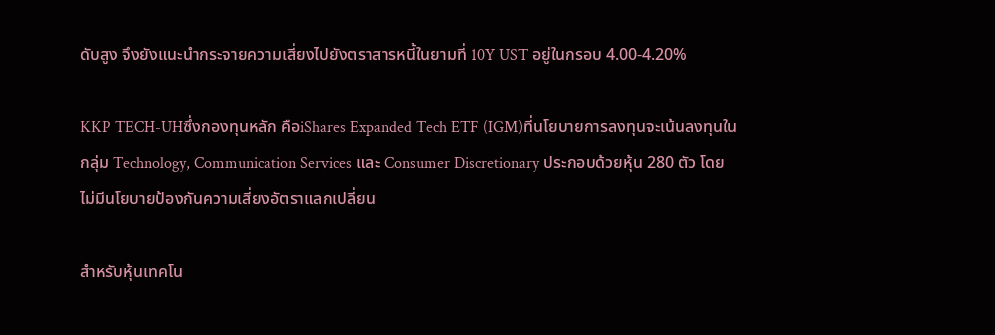ดับสูง จึงยังแนะนำกระจายความเสี่ยงไปยังตราสารหนี้ในยามที่ 10Y UST อยู่ในกรอบ 4.00-4.20%

KKP TECH-UHซึ่งกองทุนหลัก คือiShares Expanded Tech ETF (IGM)ที่นโยบายการลงทุนจะเน้นลงทุนในกลุ่ม Technology, Communication Services และ Consumer Discretionary ประกอบด้วยหุ้น 280 ตัว โดยไม่มีนโยบายป้องกันความเสี่ยงอัตราแลกเปลี่ยน

สำหรับหุ้นเทคโน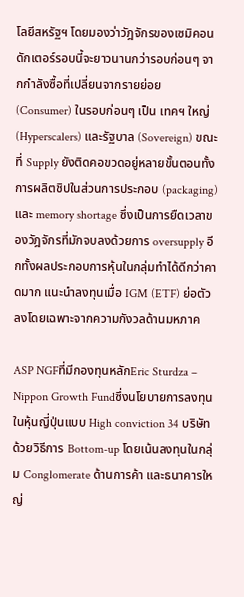โลยีสหรัฐฯ โดยมองว่าวัฎจักรของเซมิคอนดักเตอร์รอบนี้จะยาวนานกว่ารอบก่อนๆ จากกำลังซื้อที่เปลี่ยนจากรายย่อย (Consumer) ในรอบก่อนๆ เป็น เทคฯ ใหญ่ (Hyperscalers) และรัฐบาล (Sovereign) ขณะที่ Supply ยังติดคอขวดอยู่หลายขั้นตอนทั้งการผลิตชิปในส่วนการประกอบ (packaging) และ memory shortage ซึ่งเป็นการยืดเวลาของวัฎจักรที่มักจบลงด้วยการ oversupply อีกทั้งผลประกอบการหุ้นในกลุ่มทำได้ดีกว่าคาดมาก แนะนำลงทุนเมื่อ IGM (ETF) ย่อตัวลงโดยเฉพาะจากความกังวลด้านมหภาค

ASP NGFที่มีกองทุนหลักEric Sturdza – Nippon Growth Fundซึ่งนโยบายการลงทุนในหุ้นญี่ปุ่นแบบ High conviction 34 บริษัท ด้วยวิธีการ Bottom-up โดยเน้นลงทุนในกลุ่ม Conglomerate ด้านการค้า และธนาคารใหญ่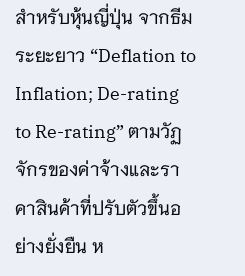สำหรับหุ้นญี่ปุ่น จากธีมระยะยาว “Deflation to Inflation; De-rating to Re-rating” ตามวัฏจักรของค่าจ้างและราคาสินค้าที่ปรับตัวขึ้นอย่างยั่งยืน ห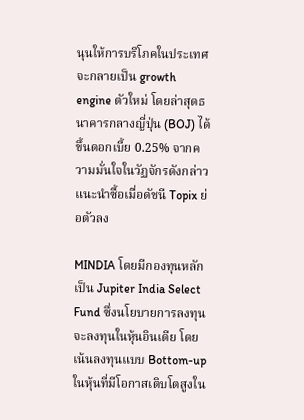นุนให้การบริโภคในประเทศจะกลายเป็น growth engine ตัวใหม่ โดยล่าสุดธนาคารกลางญี่ปุ่น (BOJ) ได้ขึ้นดอกเบี้ย 0.25% จากความมั่นใจในวัฏจักรดังกล่าว แนะนำซื้อเมื่อดัชนี Topix ย่อตัวลง

MINDIA โดยมีกองทุนหลักเป็น Jupiter India Select Fund ซึ่งนโยบายการลงทุนจะลงทุนในหุ้นอินเดีย โดยเน้นลงทุนแบบ Bottom-up ในหุ้นที่มีโอกาสเติบโตสูงใน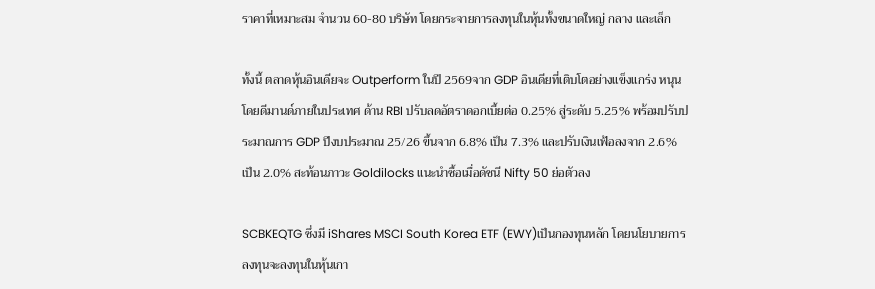ราคาที่เหมาะสม จำนวน 60-80 บริษัท โดยกระจายการลงทุนในหุ้นทั้งขนาดใหญ่ กลาง และเล็ก

ทั้งนี้ ตลาดหุ้นอินเดียจะ Outperform ในปี 2569จาก GDP อินเดียที่เติบโตอย่างแข็งแกร่ง หนุนโดยดีมานด์ภายในประเทศ ด้าน RBI ปรับลดอัตราดอกเบี้ยต่อ 0.25% สู่ระดับ 5.25% พร้อมปรับประมาณการ GDP ปีงบประมาณ 25/26 ขึ้นจาก 6.8% เป็น 7.3% และปรับเงินเฟ้อลงจาก 2.6% เป็น 2.0% สะท้อนภาวะ Goldilocks แนะนำซื้อเมื่อดัชนี Nifty 50 ย่อตัวลง

SCBKEQTG ซึ่งมี iShares MSCI South Korea ETF (EWY)เป็นกองทุนหลัก โดยนโยบายการลงทุนจะลงทุนในหุ้นเกา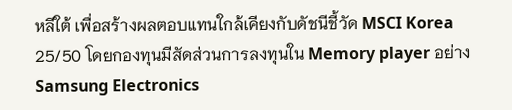หลีใต้ เพื่อสร้างผลตอบแทนใกล้เคียงกับดัชนีชี้วัด MSCI Korea 25/50 โดยกองทุนมีสัดส่วนการลงทุนใน Memory player อย่าง Samsung Electronics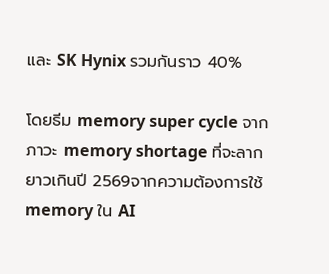และ SK Hynix รวมกันราว 40%

โดยธีม memory super cycle จากภาวะ memory shortage ที่จะลากยาวเกินปี 2569จากความต้องการใช้ memory ใน AI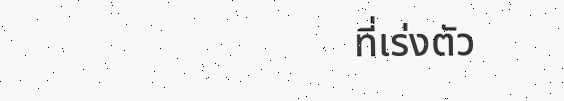ที่เร่งตัว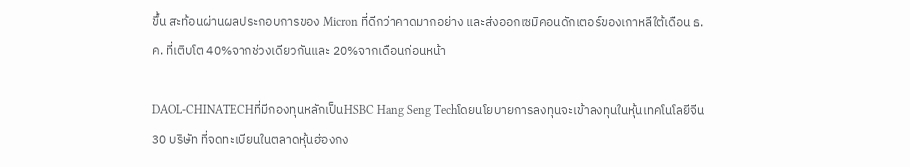ขึ้น สะท้อนผ่านผลประกอบการของ Micron ที่ดีกว่าคาดมากอย่าง และส่งออกเซมิคอนดักเตอร์ของเกาหลีใต้เดือน ธ.ค. ที่เติบโต 40%จากช่วงเดียวกันและ 20%จากเดือนก่อนหน้า

DAOL-CHINATECHที่มีกองทุนหลักเป็นHSBC Hang Seng Techโดยนโยบายการลงทุนจะเข้าลงทุนในหุ้นเทคโนโลยีจีน 30 บริษัท ที่จดทะเบียนในตลาดหุ้นฮ่องกง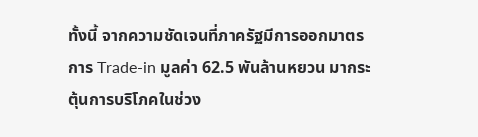ทั้งนี้ จากความชัดเจนที่ภาครัฐมีการออกมาตรการ Trade-in มูลค่า 62.5 พันล้านหยวน มากระตุ้นการบริโภคในช่วง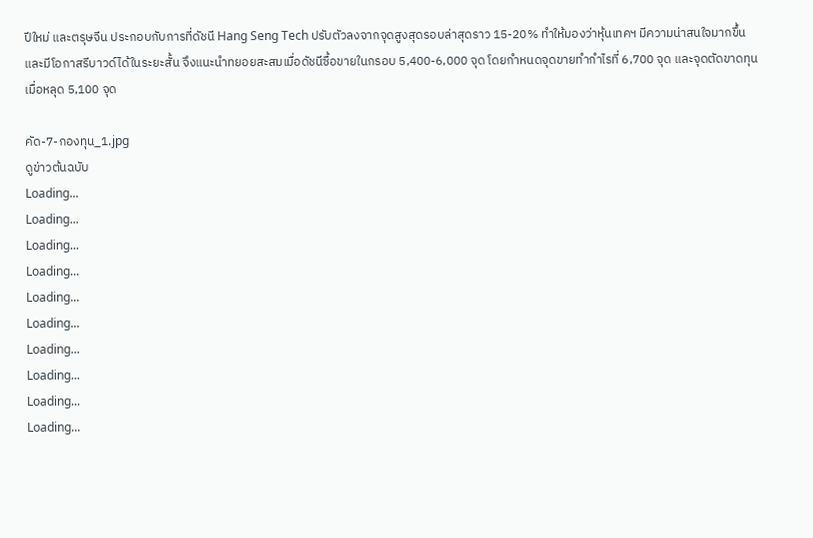ปีใหม่ และตรุษจีน ประกอบกับการที่ดัชนี Hang Seng Tech ปรับตัวลงจากจุดสูงสุดรอบล่าสุดราว 15-20% ทำให้มองว่าหุ้นเทคฯ มีความน่าสนใจมากขึ้น และมีโอกาสรีบาวด์ได้ในระยะสั้น จึงแนะนำทยอยสะสมเมื่อดัชนีซื้อขายในกรอบ 5,400-6,000 จุด โดยกำหนดจุดขายทำกำไรที่ 6,700 จุด และจุดตัดขาดทุนเมื่อหลุด 5,100 จุด

คัด-7-กองทุน_1.jpg
ดูข่าวต้นฉบับ
Loading...
Loading...
Loading...
Loading...
Loading...
Loading...
Loading...
Loading...
Loading...
Loading...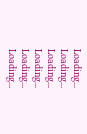Loading...
Loading...
Loading...
Loading...
Loading...
Loading...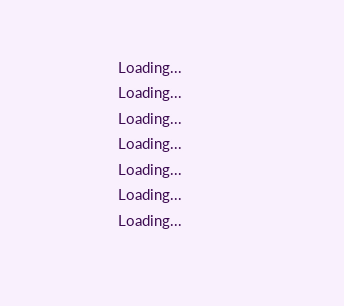Loading...
Loading...
Loading...
Loading...
Loading...
Loading...
Loading...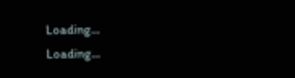Loading...
Loading...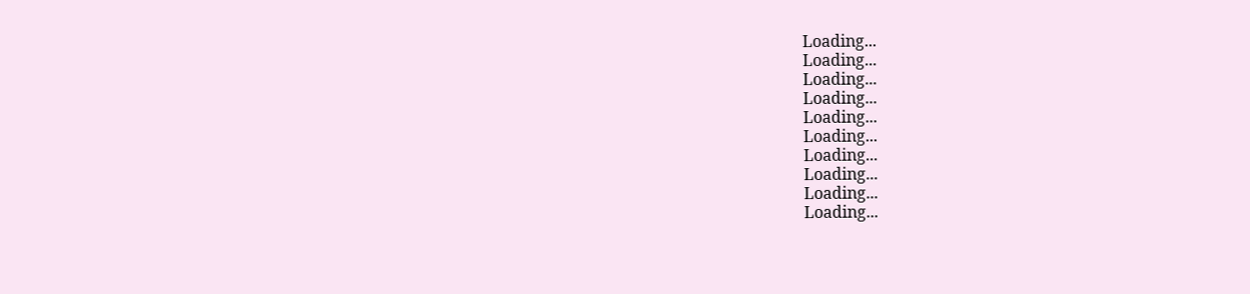Loading...
Loading...
Loading...
Loading...
Loading...
Loading...
Loading...
Loading...
Loading...
Loading...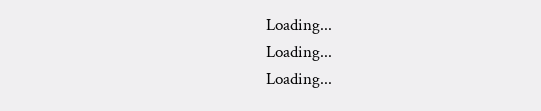Loading...
Loading...
Loading...